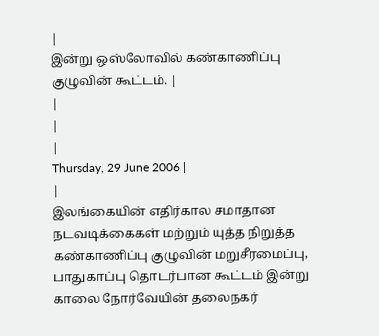|
இன்று ஒஸ்லோவில் கண்காணிப்பு குழுவின் கூட்டம். |
|
|
|
Thursday, 29 June 2006 |
|
இலங்கையின் எதிர்கால சமாதான நடவடிக்கைகள் மற்றும் யுத்த நிறுத்த கண்காணிப்பு குழுவின் மறுசீரமைப்பு, பாதுகாப்பு தொடர்பான கூட்டம் இன்று காலை நோர்வேயின் தலைநகர்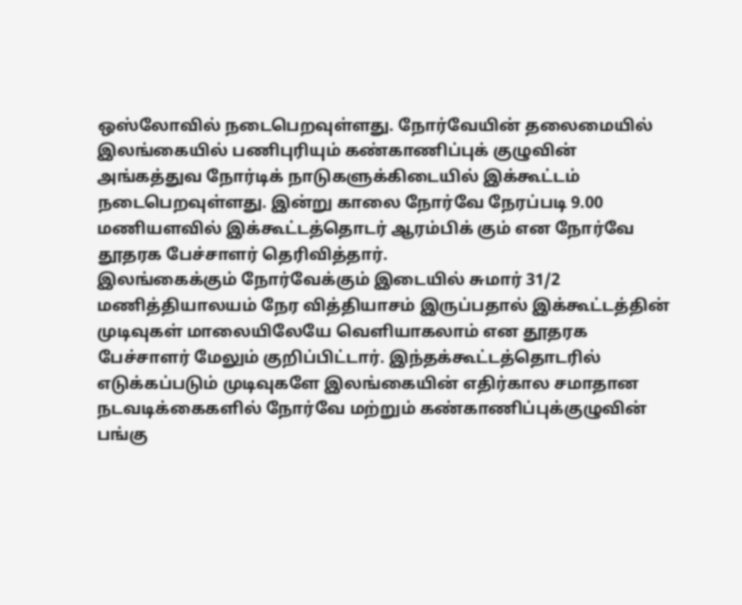ஒஸ்லோவில் நடைபெறவுள்ளது. நோர்வேயின் தலைமையில் இலங்கையில் பணிபுரியும் கண்காணிப்புக் குழுவின் அங்கத்துவ நோர்டிக் நாடுகளுக்கிடையில் இக்கூட்டம் நடைபெறவுள்ளது. இன்று காலை நோர்வே நேரப்படி 9.00 மணியளவில் இக்கூட்டத்தொடர் ஆரம்பிக் கும் என நோர்வே தூதரக பேச்சாளர் தெரிவித்தார்.
இலங்கைக்கும் நோர்வேக்கும் இடையில் சுமார் 31/2 மணித்தியாலயம் நேர வித்தியாசம் இருப்பதால் இக்கூட்டத்தின் முடிவுகள் மாலையிலேயே வெளியாகலாம் என தூதரக பேச்சாளர் மேலும் குறிப்பிட்டார். இந்தக்கூட்டத்தொடரில் எடுக்கப்படும் முடிவுகளே இலங்கையின் எதிர்கால சமாதான நடவடிக்கைகளில் நோர்வே மற்றும் கண்காணிப்புக்குழுவின் பங்கு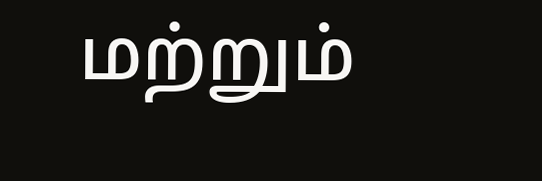மற்றும்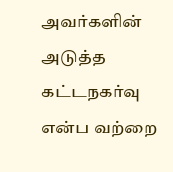அவர்களின் அடுத்த கட்டநகர்வு என்ப வற்றை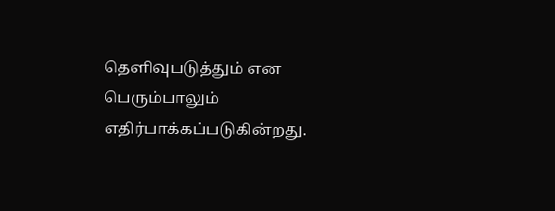தெளிவுபடுத்தும் என பெரும்பாலும் எதிர்பாக்கப்படுகின்றது.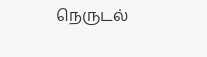நெருடல்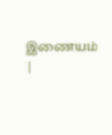இணையம்
|